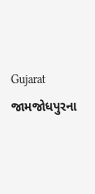Gujarat
જામજોધપુરના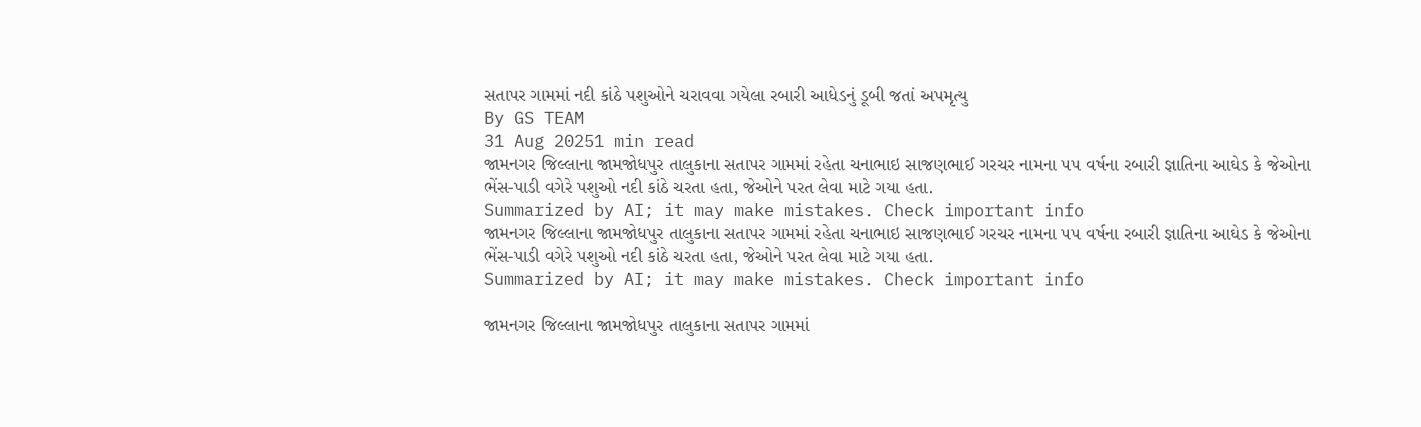સતાપર ગામમાં નદી કાંઠે પશુઓને ચરાવવા ગયેલા રબારી આધેડનું ડૂબી જતાં અપમૃત્યુ
By GS TEAM
31 Aug 20251 min read
જામનગર જિલ્લાના જામજોધપુર તાલુકાના સતાપર ગામમાં રહેતા ચનાભાઇ સાજણભાઈ ગરચર નામના ૫૫ વર્ષના રબારી જ્ઞાતિના આઘેડ કે જેઓના ભેંસ-પાડી વગેરે પશુઓ નદી કાંઠે ચરતા હતા, જેઓને પરત લેવા માટે ગયા હતા.
Summarized by AI; it may make mistakes. Check important info
જામનગર જિલ્લાના જામજોધપુર તાલુકાના સતાપર ગામમાં રહેતા ચનાભાઇ સાજણભાઈ ગરચર નામના ૫૫ વર્ષના રબારી જ્ઞાતિના આઘેડ કે જેઓના ભેંસ-પાડી વગેરે પશુઓ નદી કાંઠે ચરતા હતા, જેઓને પરત લેવા માટે ગયા હતા.
Summarized by AI; it may make mistakes. Check important info

જામનગર જિલ્લાના જામજોધપુર તાલુકાના સતાપર ગામમાં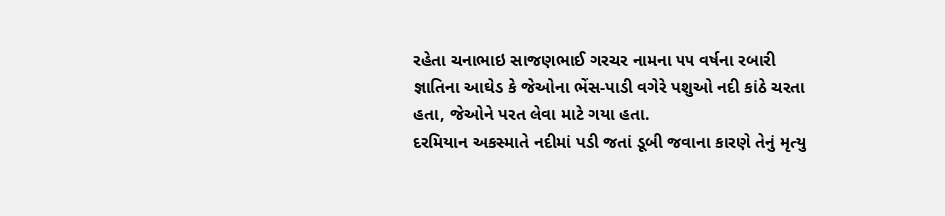રહેતા ચનાભાઇ સાજણભાઈ ગરચર નામના ૫૫ વર્ષના રબારી જ્ઞાતિના આઘેડ કે જેઓના ભેંસ-પાડી વગેરે પશુઓ નદી કાંઠે ચરતા હતા, જેઓને પરત લેવા માટે ગયા હતા.
દરમિયાન અકસ્માતે નદીમાં પડી જતાં ડૂબી જવાના કારણે તેનું મૃત્યુ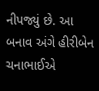નીપજ્યું છે. આ બનાવ અંગે હીરીબેન ચનાભાઈએ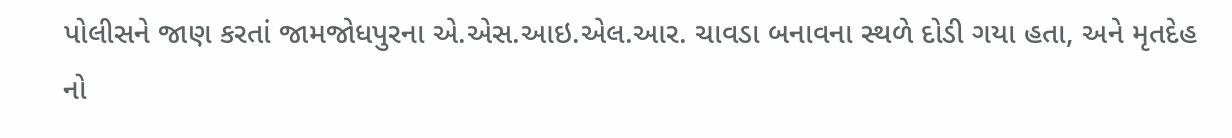પોલીસને જાણ કરતાં જામજોધપુરના એ.એસ.આઇ.એલ.આર. ચાવડા બનાવના સ્થળે દોડી ગયા હતા, અને મૃતદેહ નો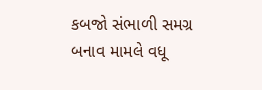કબજો સંભાળી સમગ્ર બનાવ મામલે વધૂ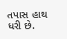તપાસ હાથ ધરી છે.